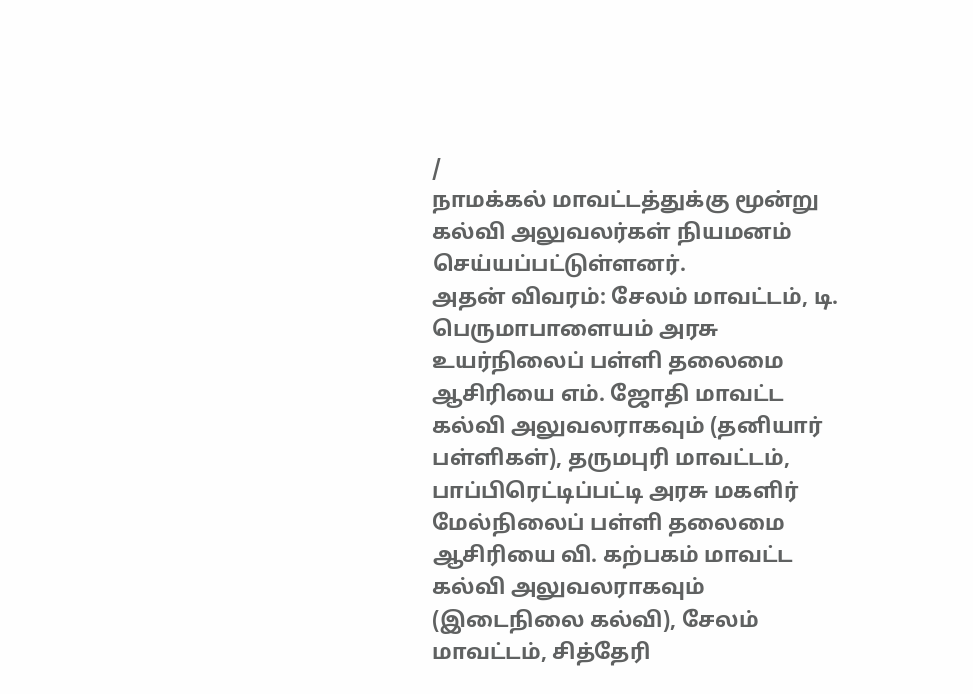/
நாமக்கல் மாவட்டத்துக்கு மூன்று கல்வி அலுவலர்கள் நியமனம் செய்யப்பட்டுள்ளனர்.
அதன் விவரம்: சேலம் மாவட்டம், டி. பெருமாபாளையம் அரசு உயர்நிலைப் பள்ளி தலைமை ஆசிரியை எம். ஜோதி மாவட்ட கல்வி அலுவலராகவும் (தனியார் பள்ளிகள்), தருமபுரி மாவட்டம், பாப்பிரெட்டிப்பட்டி அரசு மகளிர் மேல்நிலைப் பள்ளி தலைமை ஆசிரியை வி. கற்பகம் மாவட்ட கல்வி அலுவலராகவும் (இடைநிலை கல்வி), சேலம் மாவட்டம், சித்தேரி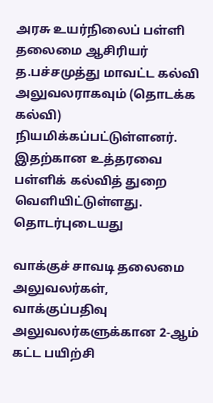அரசு உயர்நிலைப் பள்ளி தலைமை ஆசிரியர் த.பச்சமுத்து மாவட்ட கல்வி அலுவலராகவும் (தொடக்க கல்வி) நியமிக்கப்பட்டுள்ளனர். இதற்கான உத்தரவை பள்ளிக் கல்வித் துறை வெளியிட்டுள்ளது.
தொடர்புடையது

வாக்குச் சாவடி தலைமை அலுவலர்கள், வாக்குப்பதிவு அலுவலர்களுக்கான 2-ஆம் கட்ட பயிற்சி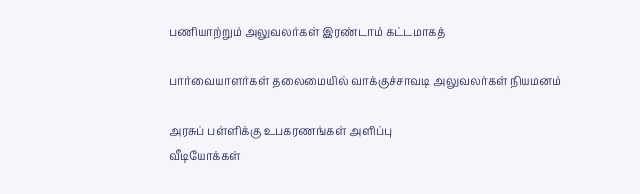பணியாற்றும் அலுவலர்கள் இரண்டாம் கட்டமாகத்

பார்வையாளர்கள் தலைமையில் வாக்குச்சாவடி அலுவலர்கள் நியமனம்

அரசுப் பள்ளிக்கு உபகரணங்கள் அளிப்பு
வீடியோக்கள்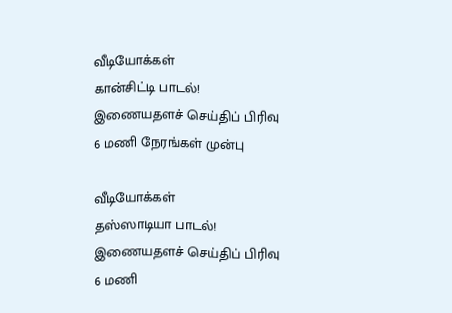வீடியோக்கள்
கான்சிட்டி பாடல்!
இணையதளச் செய்திப் பிரிவு
6 மணி நேரங்கள் முன்பு

வீடியோக்கள்
தஸ்ஸாடியா பாடல்!
இணையதளச் செய்திப் பிரிவு
6 மணி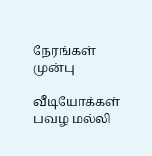நேரங்கள் முன்பு

வீடியோக்கள்
பவழ மல்லி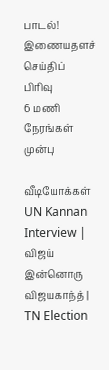பாடல்!
இணையதளச் செய்திப் பிரிவு
6 மணி நேரங்கள் முன்பு

வீடியோக்கள்
UN Kannan Interview | விஜய் இன்னொரு விஜயகாந்த் | TN Election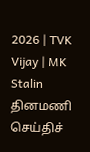2026 | TVK Vijay | MK Stalin
தினமணி செய்திச்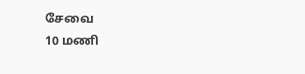சேவை
10 மணி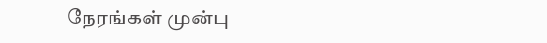நேரங்கள் முன்பு